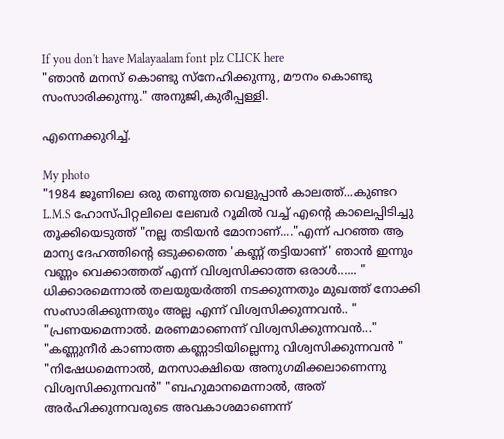If you don't have Malayaalam font plz CLICK here
"ഞാന്‍ മനസ് കൊണ്ടു സ്നേഹിക്കുന്നു, മൗനം കൊണ്ടു സംസാരിക്കുന്നു." അനുജി,കുരീപ്പള്ളി.

എന്നെക്കുറിച്ച്.

My photo
"1984 ജൂണിലെ ഒരു തണുത്ത വെളുപ്പാന്‍ കാലത്ത്...കുണ്ടറ L.M.S ഹോസ്പിറ്റലിലെ ലേബര്‍ റൂമില്‍ വച്ച് എന്റെ കാലെപ്പിടിച്ചു തൂക്കിയെടുത്ത് "നല്ല തടിയന്‍ മോനാണ്...."എന്ന് പറഞ്ഞ ആ മാന്യ ദേഹത്തിന്റെ ഒടുക്കത്തെ 'കണ്ണ് തട്ടിയാണ്' ഞാന്‍ ഇന്നും വണ്ണം വെക്കാത്തത് എന്ന് വിശ്വസിക്കാത്ത ഒരാള്‍...... " ധിക്കാരമെന്നാല്‍ തലയുയര്‍ത്തി നടക്കുന്നതും മുഖത്ത് നോക്കി സംസാരിക്കുന്നതും അല്ല എന്ന് വിശ്വസിക്കുന്നവന്‍.. " "പ്രണയമെന്നാല്‍. മരണമാണെന്ന് വിശ്വസിക്കുന്നവന്‍..." "കണ്ണുനീര്‍ കാണാത്ത കണ്ണാടിയില്ലെന്നു വിശ്വസിക്കുന്നവന്‍ " "നിഷേധമെന്നാല്‍, മനസാക്ഷിയെ അനുഗമിക്കലാണെന്നു വിശ്വസിക്കുന്നവന്‍" "ബഹുമാനമെന്നാല്‍, അത് അര്‍ഹിക്കുന്നവരുടെ അവകാശമാണെന്ന്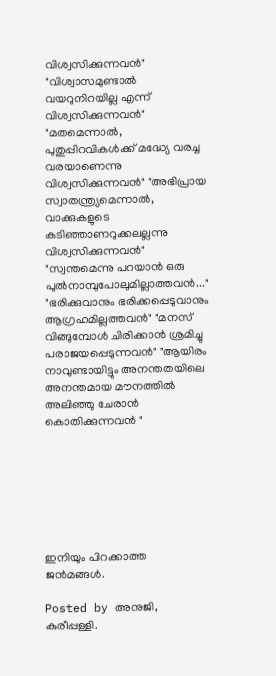വിശ്വസിക്കുന്നവന്‍" "വിശ്വാസമുണ്ടാല്‍ വയറുനിറയില്ല എന്ന് വിശ്വസിക്കുന്നവന്‍" "മതമെന്നാല്‍, പുതുപ്പിറവികള്‍ക്ക് മദ്ധ്യേ വരച്ച വരയാണെന്നു വിശ്വസിക്കുന്നവന്‍" "അഭിപ്രായ സ്വാതന്ത്ര്യമെന്നാല്‍, വാക്കുകളുടെ കടിഞ്ഞാണറുക്കലല്ലന്നു വിശ്വസിക്കുന്നവന്‍" "സ്വന്തമെന്നു പറയാന്‍ ഒരു പുല്‍നാമ്പുപോലുമില്ലാത്തവന്‍..." "ഭരിക്കുവാനും ഭരിക്കപ്പെടുവാനും ആഗ്രഹമില്ലത്തവന്‍" "മനസ് വിങ്ങുമ്പോള്‍ ചിരിക്കാന്‍ ശ്രമിച്ചു പരാജയപ്പെടുന്നവന്‍" "ആയിരം നാവുണ്ടായിട്ടും അനന്തതയിലെ അനന്തമായ മൗനത്തില്‍ അലിഞ്ഞു ചേരാന്‍ കൊതിക്കുന്നവന്‍ "







ഇനിയും പിറക്കാത്ത ജന്‍മങ്ങള്‍.

Posted by അനുജി, കുരീപ്പള്ളി.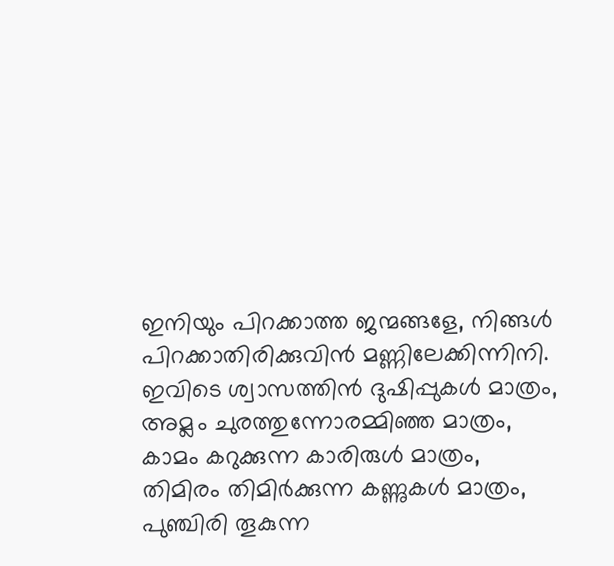ഇനിയും പിറക്കാത്ത ജന്മങ്ങളേ, നിങ്ങള്‍
പിറക്കാതിരിക്കുവിന്‍ മണ്ണിലേക്കിന്നിനി.
ഇവിടെ ശ്വാസത്തിന്‍ ദുഷിപ്പുകള്‍ മാത്രം,
അമ്ലം ചുരത്തുന്നോരമ്മിഞ്ഞ മാത്രം,
കാമം കറുക്കുന്ന കാരിരുള്‍ മാത്രം,
തിമിരം തിമിര്‍ക്കുന്ന കണ്ണുകള്‍ മാത്രം,
പുഞ്ചിരി തൂകുന്ന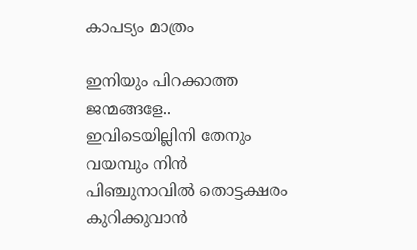കാപട്യം മാത്രം

ഇനിയും പിറക്കാത്ത ജന്മങ്ങളേ..
ഇവിടെയില്ലിനി തേനും വയമ്പും നിന്‍
പിഞ്ചുനാവില്‍ തൊട്ടക്ഷരം കുറിക്കുവാന്‍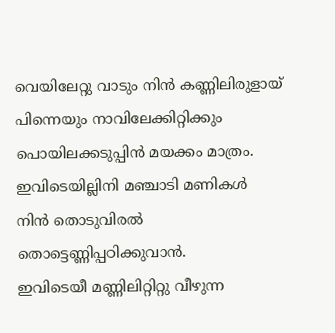വെയിലേറ്റു വാടും നിന്‍ കണ്ണിലിരുളായ്
പിന്നെയും നാവിലേക്കിറ്റിക്കും
പൊയിലക്കടുപ്പിന്‍ മയക്കം മാത്രം.
ഇവിടെയില്ലിനി മഞ്ചാടി മണികള്‍
നിന്‍ തൊടുവിരല്‍ തൊട്ടെണ്ണിപ്പഠിക്കുവാന്‍.
ഇവിടെയീ മണ്ണിലിറ്റിറ്റു വീഴുന്ന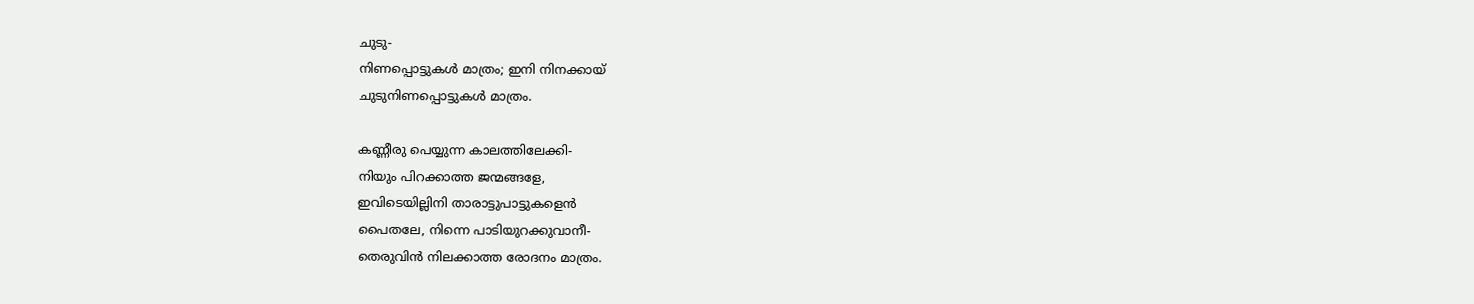ചുടു-
നിണപ്പൊട്ടുകള്‍ മാത്രം; ഇനി നിനക്കായ്‌
ചുടുനിണപ്പൊട്ടുകള്‍ മാത്രം.

കണ്ണീരു പെയ്യുന്ന കാലത്തിലേക്കി-
നിയും പിറക്കാത്ത ജന്മങ്ങളേ,
ഇവിടെയില്ലിനി താരാട്ടുപാട്ടുകളെന്‍
പൈതലേ, നിന്നെ പാടിയുറക്കുവാനീ-
തെരുവിന്‍ നിലക്കാത്ത രോദനം മാത്രം.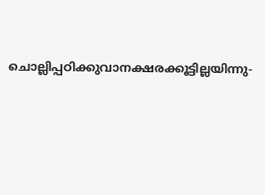ചൊല്ലിപ്പഠിക്കുവാനക്ഷരക്കൂട്ടില്ലയിന്നു-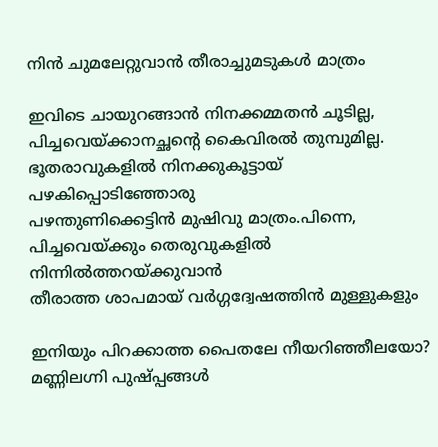നിന്‍ ചുമലേറ്റുവാന്‍ തീരാച്ചുമടുകള്‍ മാത്രം

ഇവിടെ ചായുറങ്ങാന്‍ നിനക്കമ്മതന്‍ ചൂടില്ല,
പിച്ചവെയ്ക്കാനച്ഛന്റെ കൈവിരല്‍ തുമ്പുമില്ല.
ഭൂതരാവുകളില്‍ നിനക്കുകൂട്ടായ് പഴകിപ്പൊടിഞ്ഞോരു
പഴന്തുണിക്കെട്ടിന്‍ മുഷിവു മാത്രം.പിന്നെ,
പിച്ചവെയ്ക്കും തെരുവുകളില്‍ നിന്നില്‍ത്തറയ്ക്കുവാന്‍
തീരാത്ത ശാപമായ്‌ വര്‍ഗ്ഗദ്വേഷത്തിന്‍ മുള്ളുകളും

ഇനിയും പിറക്കാത്ത പൈതലേ നീയറിഞ്ഞീലയോ?
മണ്ണിലഗ്നി പുഷ്പ്പങ്ങള്‍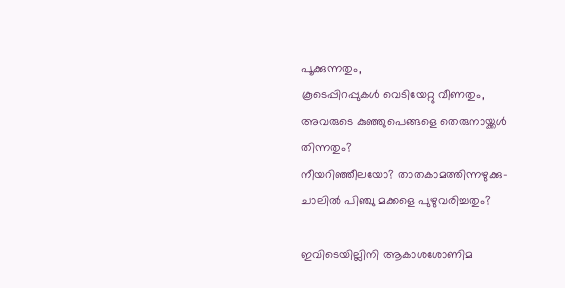പൂക്കുന്നതും,
കൂടെപ്പിറപ്പുകള്‍ വെടിയേറ്റു വീണതും,
അവരുടെ കുഞ്ഞുപെങ്ങളെ തെരുനായ്ക്കള്‍ തിന്നതും?
നീയറിഞ്ഞീലയോ? താതകാമത്തിന്നഴുക്കു-
ചാലില്‍ പിഞ്ചു മക്കളെ പുഴുവരിച്ചതും?

ഇവിടെയില്ലിനി ആകാശശോണിമ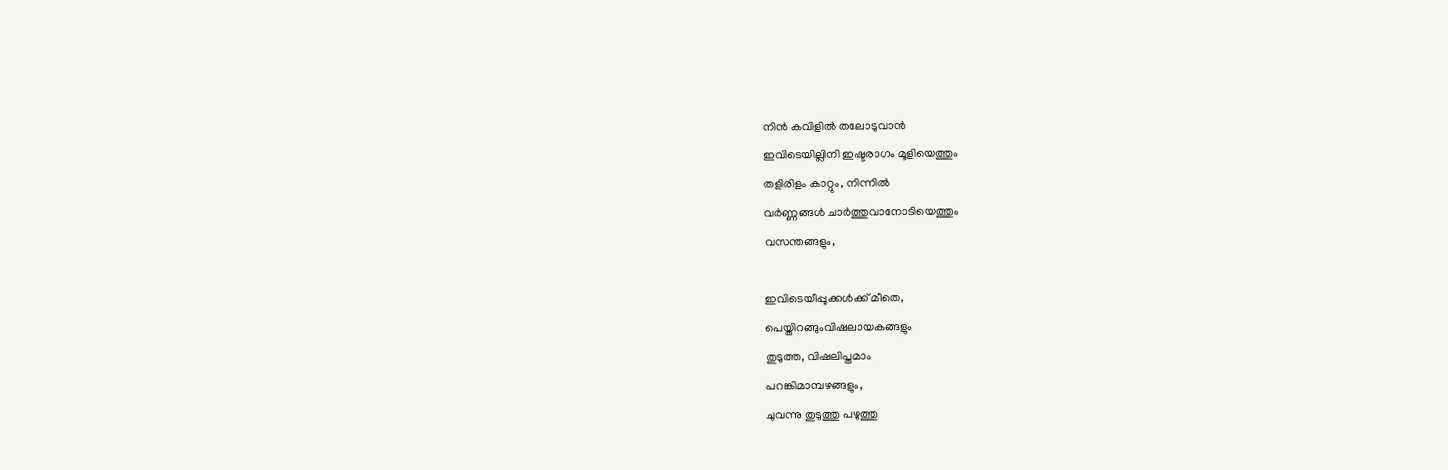നിന്‍ കവിളില്‍ തലോടുവാന്‍
ഇവിടെയില്ലിനി ഇഷ്ടരാഗം മൂളിയെത്തും
തളിരിളം കാറ്റും, നിന്നില്‍
വര്‍ണ്ണങ്ങള്‍ ചാര്‍ത്തുവാനോടിയെത്തും
വസന്തങ്ങളും,

ഇവിടെയീപ്പൂക്കള്‍ക്ക് മീതെ,
പെയ്തിറങ്ങുംവിഷലായകങ്ങളും
തുടുത്ത, വിഷലിപ്തമാം
പറങ്കിമാമ്പഴങ്ങളും,
ചുവന്നു തുടുത്തു പഴുത്തു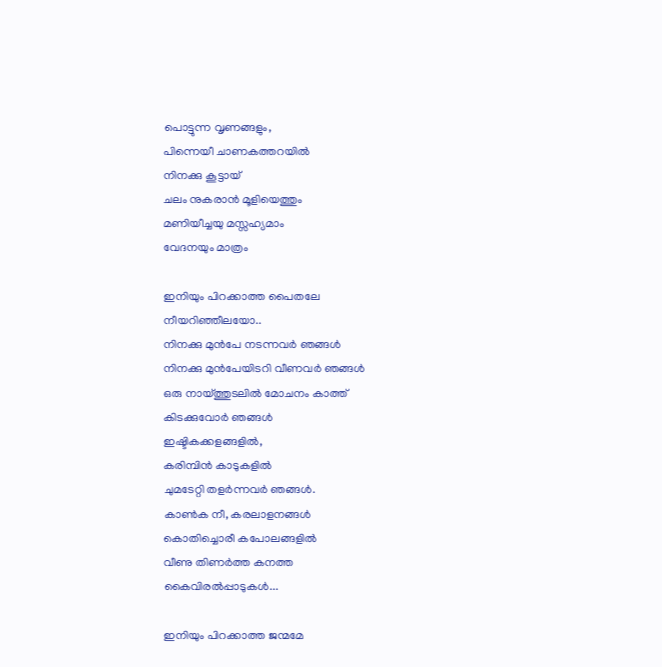പൊട്ടുന്ന വൃണങ്ങളും,
പിന്നെയീ ചാണകത്തറയില്‍
നിനക്കു കൂട്ടായ്
ചലം നുകരാന്‍ മൂളിയെത്തും
മണിയീച്ചയു മസ്സഹ്യമാം
വേദനയും മാത്രം

ഇനിയും പിറക്കാത്ത പൈതലേ
നീയറിഞ്ഞീലയോ..
നിനക്കു മുന്‍പേ നടന്നവര്‍ ഞങ്ങള്‍
നിനക്കു മുന്‍പേയിടറി വീണവര്‍ ഞങ്ങള്‍
ഒരു നായ്ത്തുടലില്‍ മോചനം കാത്ത്
കിടക്കുവോര്‍ ഞങ്ങള്‍
ഇഷ്ടികക്കളങ്ങളില്‍,
കരിമ്പിന്‍ കാടുകളില്‍
ചുമടേറ്റി തളര്‍ന്നവര്‍ ഞങ്ങള്‍.
കാണ്‍ക നീ, കരലാളനങ്ങള്‍
കൊതിച്ചൊരീ കപോലങ്ങളില്‍
വീണു തിണര്‍ത്ത കനത്ത
കൈവിരല്‍പ്പാടുകള്‍...

ഇനിയും പിറക്കാത്ത ജന്മമേ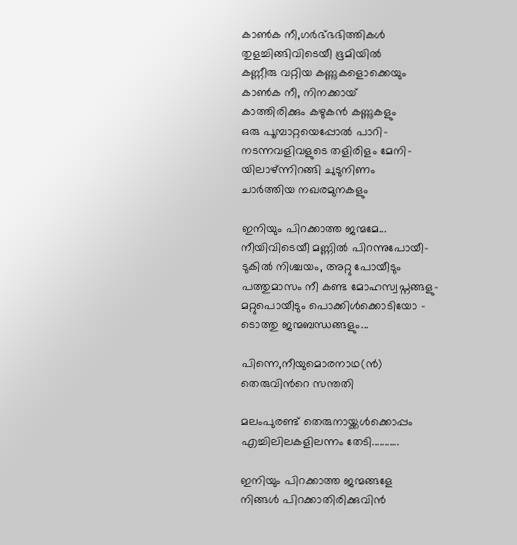കാണ്‍ക നീ,ഗര്‍ഭ്ഭഭിത്തികള്‍
തുളച്ചിങ്ങിവിടെയീ ഭൂമിയില്‍
കണ്ണീരു വറ്റിയ കണ്ണുകളൊക്കെയും
കാണ്‍ക നീ, നിനക്കായ്
കാത്തിരിക്കും കഴുകന്‍ കണ്ണുകളും
ഒരു പൂമ്പാറ്റയെപ്പോല്‍ പാറി-
നടന്നവളിവളുടെ തളിരിളം മേനി-
യിലാഴ്ന്നിറങ്ങി ചുടുനിണം
ചാര്‍ത്തിയ നഖരമുനകളും

ഇനിയും പിറക്കാത്ത ജന്മമേ...
നീയിവിടെയീ മണ്ണില്‍ പിറന്നുപോയീ-
ടുകില്‍ നിശ്ചയം, അറ്റു പോയീടും
പത്തുമാസം നീ കണ്ട മോഹസ്വപ്നങ്ങളു-
മറ്റുപൊയീടും പൊക്കിള്‍ക്കൊടിയോ -
ടൊത്തു ജന്മബന്ധങ്ങളും...

പിന്നെ,നീയുമൊരനാഥ(ന്‍)
തെരുവിന്‍റെ സന്തതി

മലംപുരണ്ട് തെരുനായ്ക്കള്‍ക്കൊപ്പം
എച്ചിലിലകളിലന്നം തേടി...........

ഇനിയും പിറക്കാത്ത ജന്മങ്ങളേ
നിങ്ങള്‍ പിറക്കാതിരിക്കുവിന്‍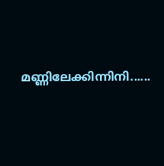മണ്ണിലേക്കിന്നിനി......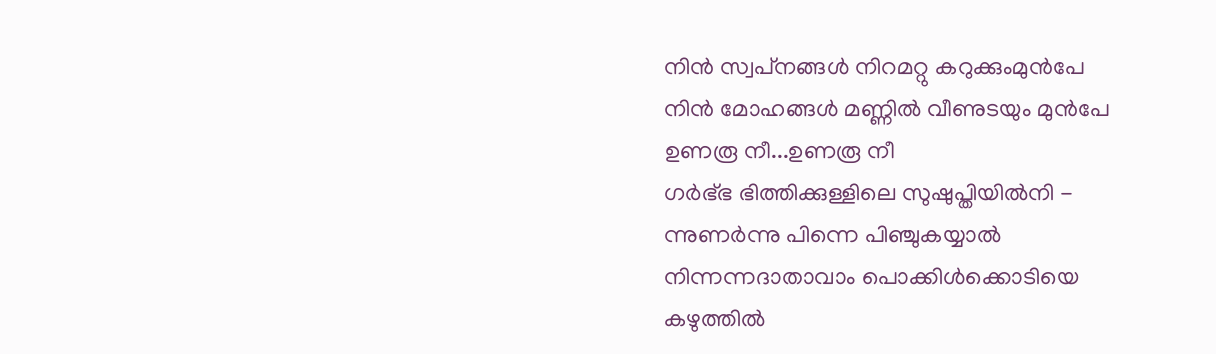നിന്‍ സ്വപ്‌നങ്ങള്‍ നിറമറ്റു കറുക്കുംമുന്‍പേ
നിന്‍ മോഹങ്ങള്‍ മണ്ണില്‍ വീണുടയും മുന്‍പേ
ഉണരൂ നീ...ഉണരൂ നീ
ഗര്‍ഭ്ഭ ഭിത്തിക്കുള്ളിലെ സുഷുപ്തിയില്‍നി -
ന്നുണര്‍ന്നു പിന്നെ പിഞ്ചുകയ്യാല്‍
നിന്നന്നദാതാവാം പൊക്കിള്‍ക്കൊടിയെ
കഴുത്തില്‍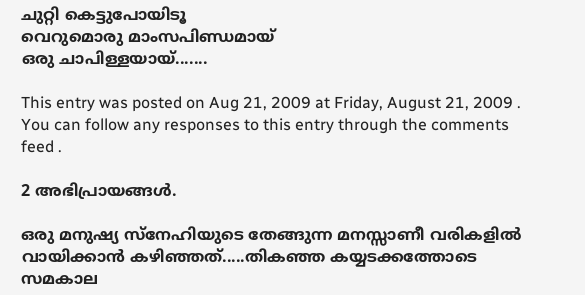ചുറ്റി കെട്ടുപോയിടൂ
വെറുമൊരു മാംസപിണ്ഡമായ്
ഒരു ചാപിള്ളയായ്.......

This entry was posted on Aug 21, 2009 at Friday, August 21, 2009 . You can follow any responses to this entry through the comments feed .

2 അഭിപ്രായങ്ങള്‍.

ഒരു മനുഷ്യ സ്നേഹിയുടെ തേങ്ങുന്ന മനസ്സാണീ വരികളില്‍ വായിക്കാന്‍ കഴിഞ്ഞത്.....തികഞ്ഞ കയ്യടക്കത്തോടെ സമകാല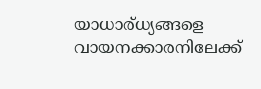യാധാര്ധ്യങ്ങളെ വായനക്കാരനിലേക്ക്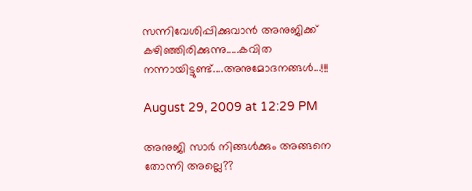സന്നിവേശിപ്പിക്കുവാന്‍ അനുജിക്ക് കഴിഞ്ഞിരിക്കുന്നു.....കവിത നന്നായിട്ടുണ്ട്....അനുമോദനങ്ങള്‍...!!!

August 29, 2009 at 12:29 PM

അനുജി സാര്‍ നിങ്ങള്‍ക്കും അങ്ങനെ തോന്നി അല്ലെ??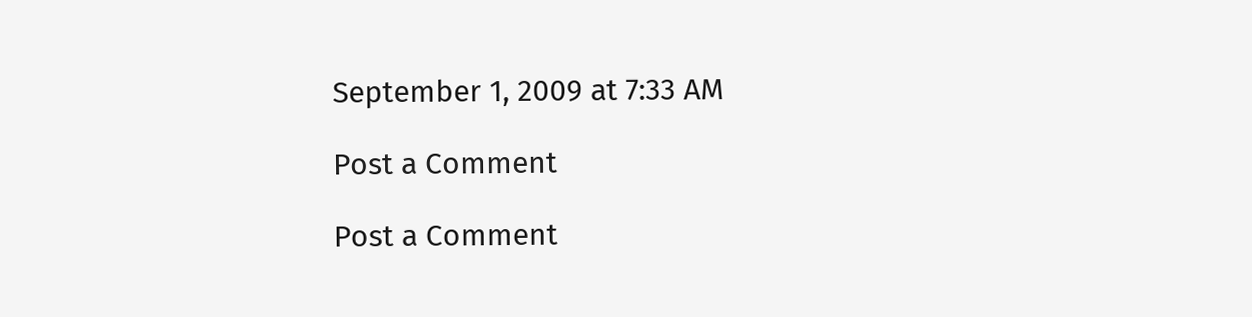September 1, 2009 at 7:33 AM

Post a Comment

Post a Comment